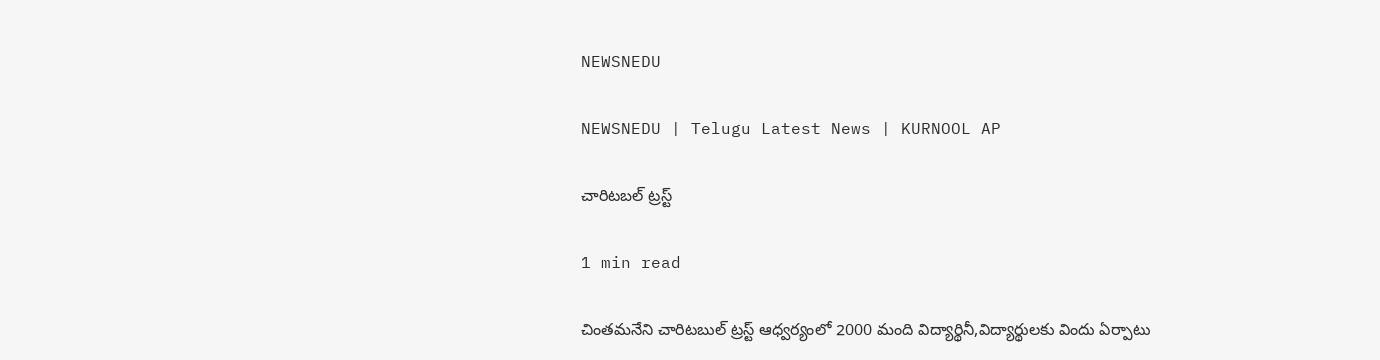NEWSNEDU

NEWSNEDU | Telugu Latest News | KURNOOL AP

చారిటబల్ ట్రస్ట్

1 min read

చింతమనేని చారిటబుల్ ట్రస్ట్ ఆధ్వర్యంలో 2000 మంది విద్యార్థినీ,విద్యార్థులకు విందు ఏర్పాటు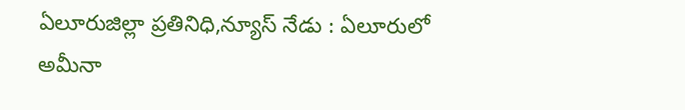ఏలూరుజిల్లా ప్రతినిధి,న్యూస్ నేడు : ఏలూరులో అమీనా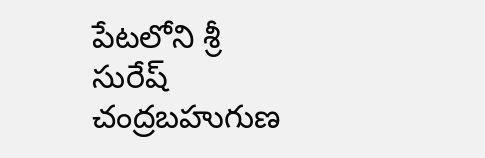పేటలోని శ్రీ సురేష్ చంద్రబహుగుణ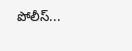పోలీస్...